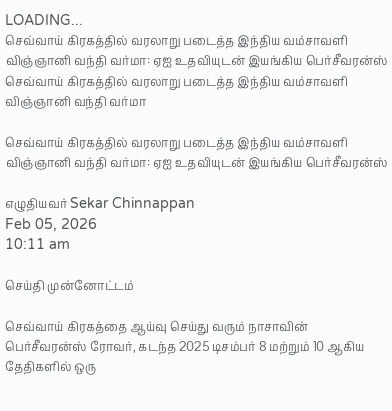LOADING...
செவ்வாய் கிரகத்தில் வரலாறு படைத்த இந்திய வம்சாவளி விஞ்ஞானி வந்தி வர்மா: ஏஐ உதவியுடன் இயங்கிய பெர்சீவரன்ஸ்
செவ்வாய் கிரகத்தில் வரலாறு படைத்த இந்திய வம்சாவளி விஞ்ஞானி வந்தி வர்மா

செவ்வாய் கிரகத்தில் வரலாறு படைத்த இந்திய வம்சாவளி விஞ்ஞானி வந்தி வர்மா: ஏஐ உதவியுடன் இயங்கிய பெர்சீவரன்ஸ்

எழுதியவர் Sekar Chinnappan
Feb 05, 2026
10:11 am

செய்தி முன்னோட்டம்

செவ்வாய் கிரகத்தை ஆய்வு செய்து வரும் நாசாவின் பெர்சீவரன்ஸ் ரோவர், கடந்த 2025 டிசம்பர் 8 மற்றும் 10 ஆகிய தேதிகளில் ஒரு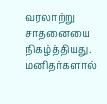வரலாற்று சாதனையை நிகழ்த்தியது. மனிதர்களால்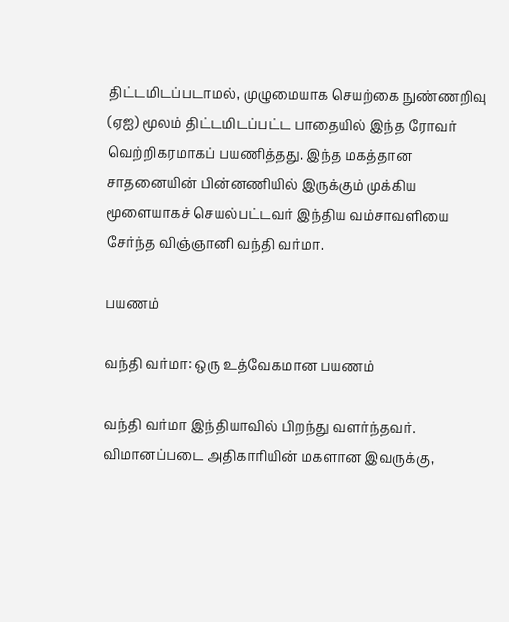திட்டமிடப்படாமல், முழுமையாக செயற்கை நுண்ணறிவு (ஏஐ) மூலம் திட்டமிடப்பட்ட பாதையில் இந்த ரோவர் வெற்றிகரமாகப் பயணித்தது. இந்த மகத்தான சாதனையின் பின்னணியில் இருக்கும் முக்கிய மூளையாகச் செயல்பட்டவர் இந்திய வம்சாவளியை சேர்ந்த விஞ்ஞானி வந்தி வர்மா.

பயணம்

வந்தி வர்மா: ஒரு உத்வேகமான பயணம்

வந்தி வர்மா இந்தியாவில் பிறந்து வளர்ந்தவர். விமானப்படை அதிகாரியின் மகளான இவருக்கு,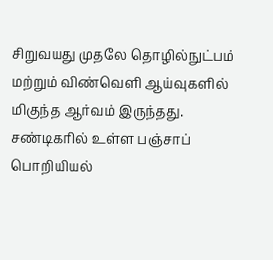சிறுவயது முதலே தொழில்நுட்பம் மற்றும் விண்வெளி ஆய்வுகளில் மிகுந்த ஆர்வம் இருந்தது. சண்டிகரில் உள்ள பஞ்சாப் பொறியியல்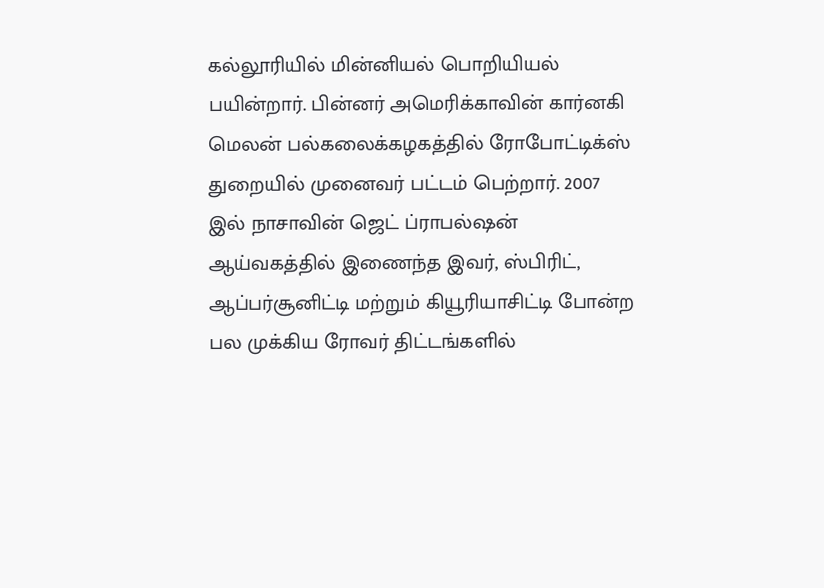கல்லூரியில் மின்னியல் பொறியியல் பயின்றார். பின்னர் அமெரிக்காவின் கார்னகி மெலன் பல்கலைக்கழகத்தில் ரோபோட்டிக்ஸ் துறையில் முனைவர் பட்டம் பெற்றார். 2007 இல் நாசாவின் ஜெட் ப்ராபல்ஷன் ஆய்வகத்தில் இணைந்த இவர், ஸ்பிரிட், ஆப்பர்சூனிட்டி மற்றும் கியூரியாசிட்டி போன்ற பல முக்கிய ரோவர் திட்டங்களில்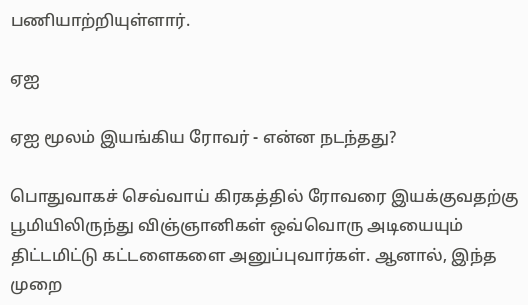பணியாற்றியுள்ளார்.

ஏஐ

ஏஐ மூலம் இயங்கிய ரோவர் - என்ன நடந்தது?

பொதுவாகச் செவ்வாய் கிரகத்தில் ரோவரை இயக்குவதற்கு பூமியிலிருந்து விஞ்ஞானிகள் ஒவ்வொரு அடியையும் திட்டமிட்டு கட்டளைகளை அனுப்புவார்கள். ஆனால், இந்த முறை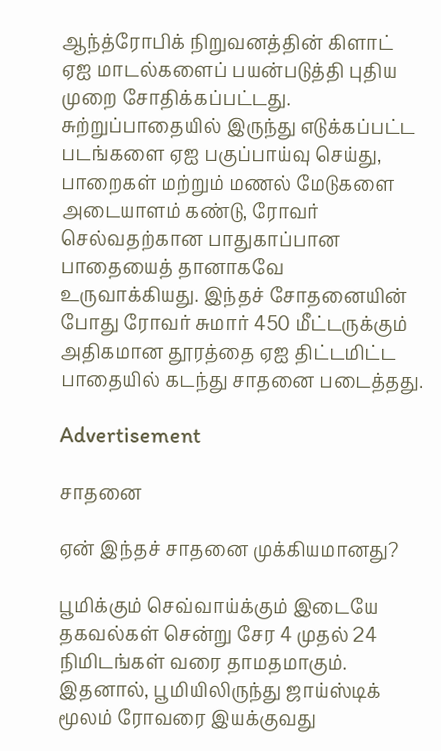ஆந்த்ரோபிக் நிறுவனத்தின் கிளாட் ஏஐ மாடல்களைப் பயன்படுத்தி புதிய முறை சோதிக்கப்பட்டது. சுற்றுப்பாதையில் இருந்து எடுக்கப்பட்ட படங்களை ஏஐ பகுப்பாய்வு செய்து, பாறைகள் மற்றும் மணல் மேடுகளை அடையாளம் கண்டு, ரோவர் செல்வதற்கான பாதுகாப்பான பாதையைத் தானாகவே உருவாக்கியது. இந்தச் சோதனையின் போது ரோவர் சுமார் 450 மீட்டருக்கும் அதிகமான தூரத்தை ஏஐ திட்டமிட்ட பாதையில் கடந்து சாதனை படைத்தது.

Advertisement

சாதனை

ஏன் இந்தச் சாதனை முக்கியமானது?

பூமிக்கும் செவ்வாய்க்கும் இடையே தகவல்கள் சென்று சேர 4 முதல் 24 நிமிடங்கள் வரை தாமதமாகும். இதனால், பூமியிலிருந்து ஜாய்ஸ்டிக் மூலம் ரோவரை இயக்குவது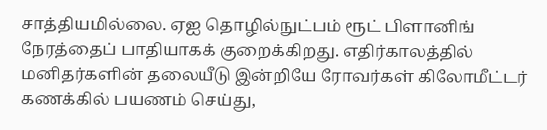சாத்தியமில்லை. ஏஐ தொழில்நுட்பம் ரூட் பிளானிங் நேரத்தைப் பாதியாகக் குறைக்கிறது. எதிர்காலத்தில் மனிதர்களின் தலையீடு இன்றியே ரோவர்கள் கிலோமீட்டர் கணக்கில் பயணம் செய்து,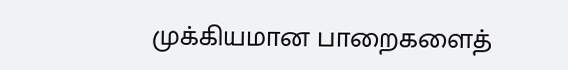முக்கியமான பாறைகளைத்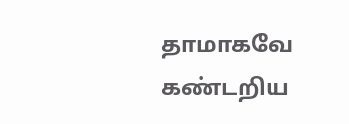தாமாகவே கண்டறிய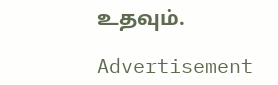உதவும்.

Advertisement